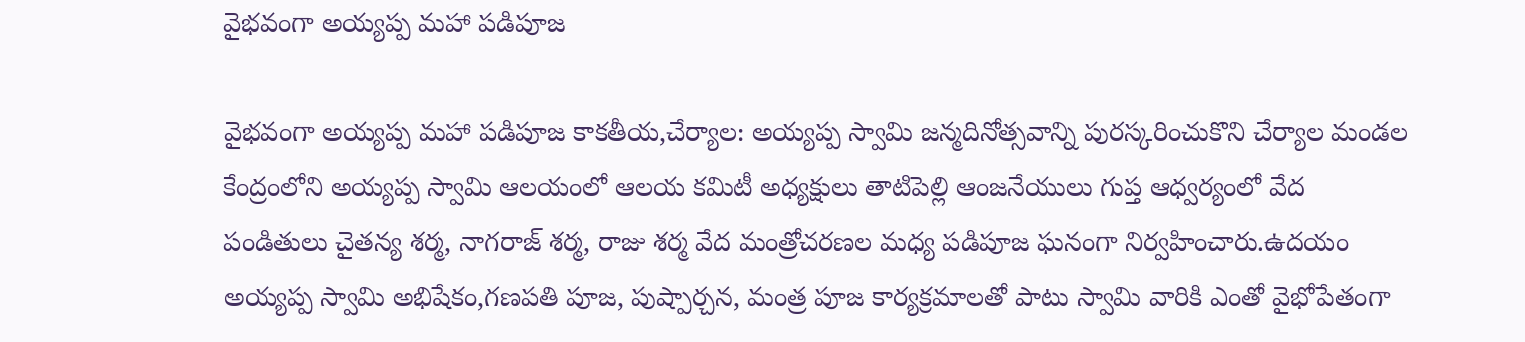వైభవంగా అయ్యప్ప మహా పడిపూజ

వైభవంగా అయ్యప్ప మహా పడిపూజ కాకతీయ,చేర్యాల: అయ్యప్ప స్వామి జన్మదినోత్సవాన్ని పురస్కరించుకొని చేర్యాల మండల కేంద్రంలోని అయ్యప్ప స్వామి ఆలయంలో ఆలయ కమిటీ అధ్యక్షులు తాటిపెల్లి ఆంజనేయులు గుప్త ఆధ్వర్యంలో వేద పండితులు చైతన్య శర్మ, నాగరాజ్ శర్మ, రాజు శర్మ వేద మంత్రోచరణల మధ్య పడిపూజ ఘనంగా నిర్వహించారు.ఉదయం అయ్యప్ప స్వామి అభిషేకం,గణపతి పూజ, పుష్పార్చన, మంత్ర పూజ కార్యక్రమాలతో పాటు స్వామి వారికి ఎంతో వైభోపేతంగా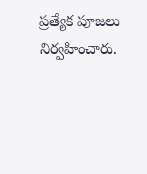ప్రత్యేక పూజలు నిర్వహించారు.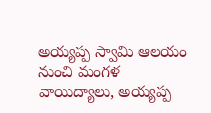అయ్యప్ప స్వామి ఆలయం నుంచి మంగళ వాయిద్యాలు, అయ్యప్ప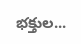భక్తుల...